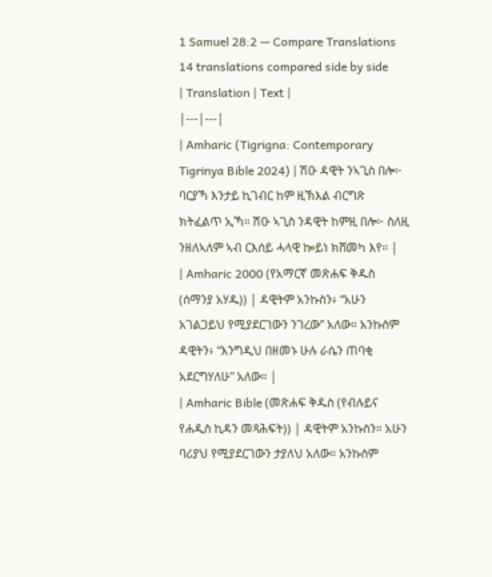1 Samuel 28:2 — Compare Translations
14 translations compared side by side
| Translation | Text |
|---|---|
| Amharic (Tigrigna: Contemporary Tigrinya Bible 2024) | ሽዑ ዳዊት ንኣጊስ በሎ፦ ባርያኻ እንታይ ኪገብር ከም ዚኽእል ብርግጽ ክትፈልጥ ኢኻ። ሽዑ ኣጊስ ንዳዊት ከምዚ በሎ፦ ስለዚ ንዘለኣለም ኣብ ርእሰይ ሓላዊ ኰይነ ክሸመካ እየ። |
| Amharic 2000 (የአማርኛ መጽሐፍ ቅዱስ (ሰማንያ አሃዱ)) | ዳዊትም አንኩስን፥ “አሁን አገልጋይህ የሚያደርገውን ንገረው” አለው። አንኩስም ዳዊትን፥ “እንግዲህ በዘመኑ ሁሉ ራሴን ጠባቂ አደርግሃለሁ” አለው። |
| Amharic Bible (መጽሐፍ ቅዱስ (የብሉይና የሐዲስ ኪዳን መጻሕፍት)) | ዳዊትም አንኩስን። አሁን ባሪያህ የሚያደርገውን ታያለህ አለው። አንኩስም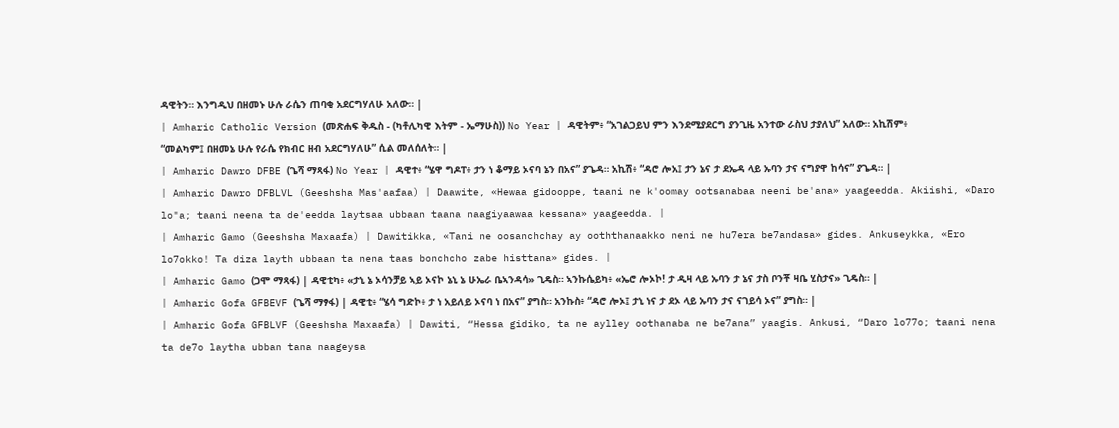ዳዊትን። እንግዲህ በዘመኑ ሁሉ ራሴን ጠባቂ አደርግሃለሁ አለው። |
| Amharic Catholic Version (መጽሐፍ ቅዱስ - (ካቶሊካዊ እትም - ኤማሁስ)) No Year | ዳዊትም፥ “አገልጋይህ ምን እንደሚያደርግ ያንጊዜ አንተው ራስህ ታያለህ” አለው። አኪሽም፥ “መልካም፤ በዘመኔ ሁሉ የራሴ የክብር ዘብ አደርግሃለሁ” ሲል መለሰለት። |
| Amharic Dawro DFBE (ጌሻ ማጻፋ) No Year | ዳዊተ፥ “ሄዋ ግዶፐ፥ ታን ነ ቆማይ ኦናባ ኔን በአና” ያጌዳ። አኪሽ፥ “ዳሮ ሎአ፤ ታን ኔና ታ ደኤዳ ላይ ኡባን ታና ናግያዋ ከሳና” ያጌዳ። |
| Amharic Dawro DFBLVL (Geeshsha Mas'aafaa) | Daawite, «Hewaa gidooppe, taani ne k'oomay ootsanabaa neeni be'ana» yaageedda. Akiishi, «Daro lo"a; taani neena ta de'eedda laytsaa ubbaan taana naagiyaawaa kessana» yaageedda. |
| Amharic Gamo (Geeshsha Maxaafa) | Dawitikka, «Tani ne oosanchchay ay ooththanaakko neni ne hu7era be7andasa» gides. Ankuseykka, «Ero lo7okko! Ta diza layth ubbaan ta nena taas bonchcho zabe histtana» gides. |
| Amharic Gamo (ጋሞ ማጻፋ) | ዳዊቲካ፥ «ታኒ ኔ ኦሳንቻይ ኣይ ኦናኮ ኔኒ ኔ ሁኤራ ቤኣንዳሳ» ጊዴስ። ኣንኩሴይካ፥ «ኤሮ ሎኦኮ! ታ ዲዛ ላይ ኡባን ታ ኔና ታስ ቦንቾ ዛቤ ሂስታና» ጊዴስ። |
| Amharic Gofa GFBEVF (ጌሻ ማፃፋ) | ዳዊቲ፥ “ሄሳ ግድኮ፥ ታ ነ አይለይ ኦናባ ነ በአና” ያግስ። አንኩስ፥ “ዳሮ ሎኦ፤ ታኒ ነና ታ ደኦ ላይ ኡባን ታና ናገይሳ ኦና” ያግስ። |
| Amharic Gofa GFBLVF (Geeshsha Maxaafa) | Dawiti, “Hessa gidiko, ta ne aylley oothanaba ne be7ana” yaagis. Ankusi, “Daro lo77o; taani nena ta de7o laytha ubban tana naageysa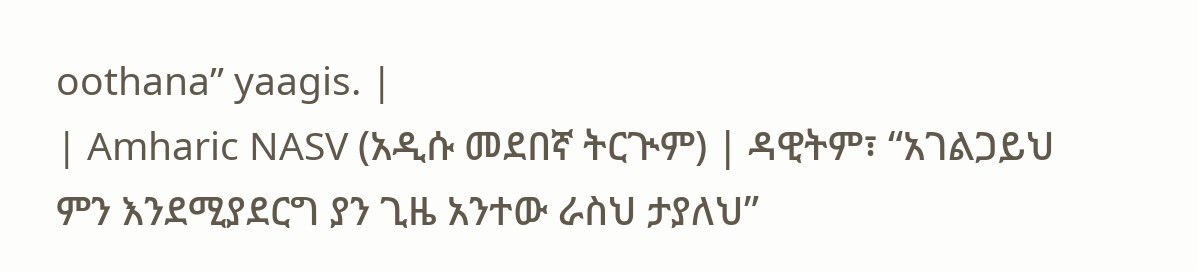oothana” yaagis. |
| Amharic NASV (አዲሱ መደበኛ ትርጒም) | ዳዊትም፣ “አገልጋይህ ምን እንደሚያደርግ ያን ጊዜ አንተው ራስህ ታያለህ”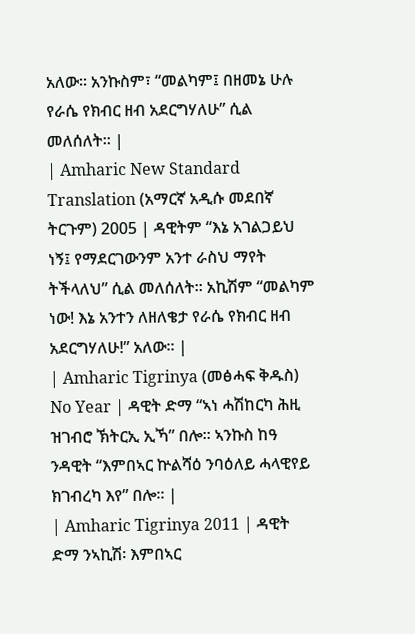አለው። አንኩስም፣ “መልካም፤ በዘመኔ ሁሉ የራሴ የክብር ዘብ አደርግሃለሁ” ሲል መለሰለት። |
| Amharic New Standard Translation (አማርኛ አዲሱ መደበኛ ትርጉም) 2005 | ዳዊትም “እኔ አገልጋይህ ነኝ፤ የማደርገውንም አንተ ራስህ ማየት ትችላለህ” ሲል መለሰለት። አኪሽም “መልካም ነው! እኔ አንተን ለዘለቄታ የራሴ የክብር ዘብ አደርግሃለሁ!” አለው። |
| Amharic Tigrinya (መፅሓፍ ቅዱስ) No Year | ዳዊት ድማ “ኣነ ሓሽከርካ ሕዚ ዝገብሮ ኽትርኢ ኢኻ” በሎ። ኣንኩስ ከዓ ንዳዊት “እምበኣር ኵልሻዕ ንባዕለይ ሓላዊየይ ክገብረካ እየ” በሎ። |
| Amharic Tigrinya 2011 | ዳዊት ድማ ንኣኪሽ፡ እምበኣር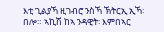እቲ ጊልያኻ ዚገብሮ ንስኻ ኽትርኢ ኢኻ፡ በሎ። ኣኪሽ ከኣ ንዳዊት፡ እምበኣር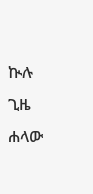ኲሉ ጊዜ ሐላው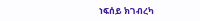ነፍሰይ ክገብረካ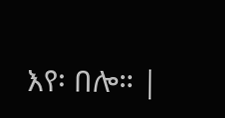እየ፡ በሎ። |